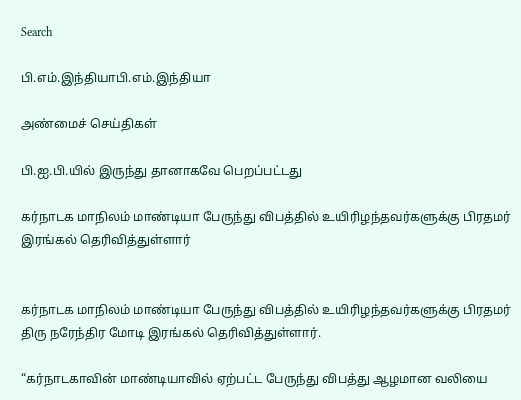Search

பி.எம்.இந்தியாபி.எம்.இந்தியா

அண்மைச் செய்திகள்

பி.ஐ.பி.யில் இருந்து தானாகவே பெறப்பட்டது

கர்நாடக மாநிலம் மாண்டியா பேருந்து விபத்தில் உயிரிழந்தவர்களுக்கு பிரதமர் இரங்கல் தெரிவித்துள்ளார்


கர்நாடக மாநிலம் மாண்டியா பேருந்து விபத்தில் உயிரிழந்தவர்களுக்கு பிரதமர் திரு நரேந்திர மோடி இரங்கல் தெரிவித்துள்ளார்.

“கர்நாடகாவின் மாண்டியாவில் ஏற்பட்ட பேருந்து விபத்து ஆழமான வலியை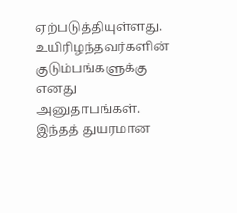ஏற்படுத்தியுள்ளது. உயிரிழந்தவர்களின் குடும்பங்களுக்கு எனது அனுதாபங்கள். இந்தத் துயரமான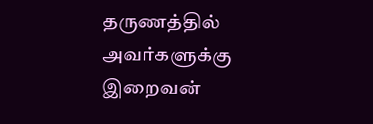தருணத்தில் அவர்களுக்கு இறைவன்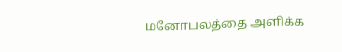மனோபலத்தை அளிக்க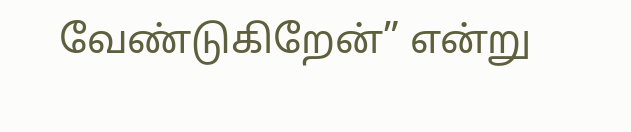வேண்டுகிறேன்” என்று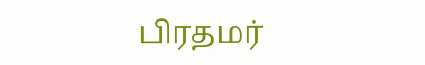பிரதமர்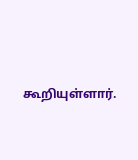கூறியுள்ளார்.